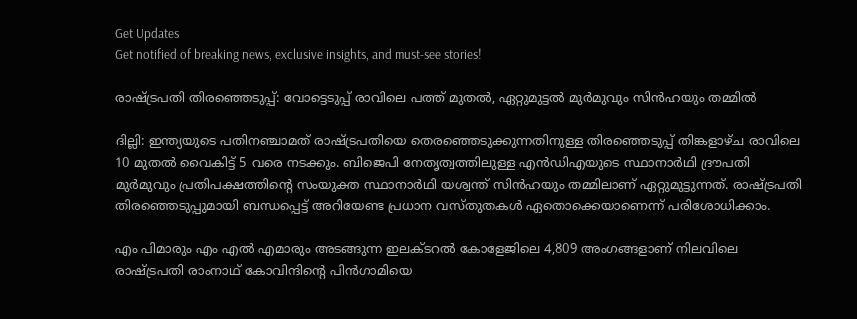Get Updates
Get notified of breaking news, exclusive insights, and must-see stories!

രാഷ്ട്രപതി തിരഞ്ഞെടുപ്പ്: വോട്ടെടുപ്പ് രാവിലെ പത്ത് മുതല്‍, ഏറ്റുമുട്ടല്‍ മുര്‍മുവും സിന്‍ഹയും തമ്മില്‍

ദില്ലി: ഇന്ത്യയുടെ പതിനഞ്ചാമത് രാഷ്ട്രപതിയെ തെരഞ്ഞെടുക്കുന്നതിനുള്ള തിരഞ്ഞെടുപ്പ് തിങ്കളാഴ്ച രാവിലെ 10 മുതല്‍ വൈകിട്ട് 5 വരെ നടക്കും. ബിജെപി നേതൃത്വത്തിലുള്ള എന്‍ഡിഎയുടെ സ്ഥാനാര്‍ഥി ദ്രൗപതി മുര്‍മുവും പ്രതിപക്ഷത്തിന്റെ സംയുക്ത സ്ഥാനാര്‍ഥി യശ്വന്ത് സിന്‍ഹയും തമ്മിലാണ് ഏറ്റുമുട്ടുന്നത്. രാഷ്ട്രപതി തിരഞ്ഞെടുപ്പുമായി ബന്ധപ്പെട്ട് അറിയേണ്ട പ്രധാന വസ്തുതകള്‍ ഏതൊക്കെയാണെന്ന് പരിശോധിക്കാം.

എം പിമാരും എം എല്‍ എമാരും അടങ്ങുന്ന ഇലക്ടറല്‍ കോളേജിലെ 4,809 അംഗങ്ങളാണ് നിലവിലെ രാഷ്ട്രപതി രാംനാഥ് കോവിന്ദിന്റെ പിന്‍ഗാമിയെ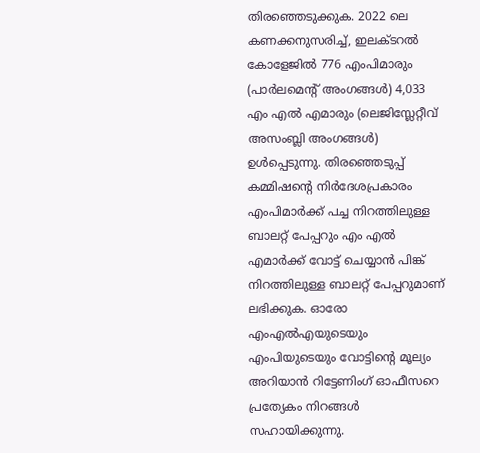തിരഞ്ഞെടുക്കുക. 2022 ലെ കണക്കനുസരിച്ച്, ഇലക്ടറല്‍ കോളേജില്‍ 776 എംപിമാരും (പാര്‍ലമെന്റ് അംഗങ്ങള്‍) 4,033 എം എല്‍ എമാരും (ലെജിസ്ലേറ്റീവ് അസംബ്ലി അംഗങ്ങള്‍) ഉള്‍പ്പെടുന്നു. തിരഞ്ഞെടുപ്പ് കമ്മിഷന്റെ നിര്‍ദേശപ്രകാരം എംപിമാര്‍ക്ക് പച്ച നിറത്തിലുള്ള ബാലറ്റ് പേപ്പറും എം എല്‍ എമാര്‍ക്ക് വോട്ട് ചെയ്യാന്‍ പിങ്ക് നിറത്തിലുള്ള ബാലറ്റ് പേപ്പറുമാണ് ലഭിക്കുക. ഓരോ എംഎല്‍എയുടെയും എംപിയുടെയും വോട്ടിന്റെ മൂല്യം അറിയാന്‍ റിട്ടേണിംഗ് ഓഫീസറെ പ്രത്യേകം നിറങ്ങള്‍ സഹായിക്കുന്നു.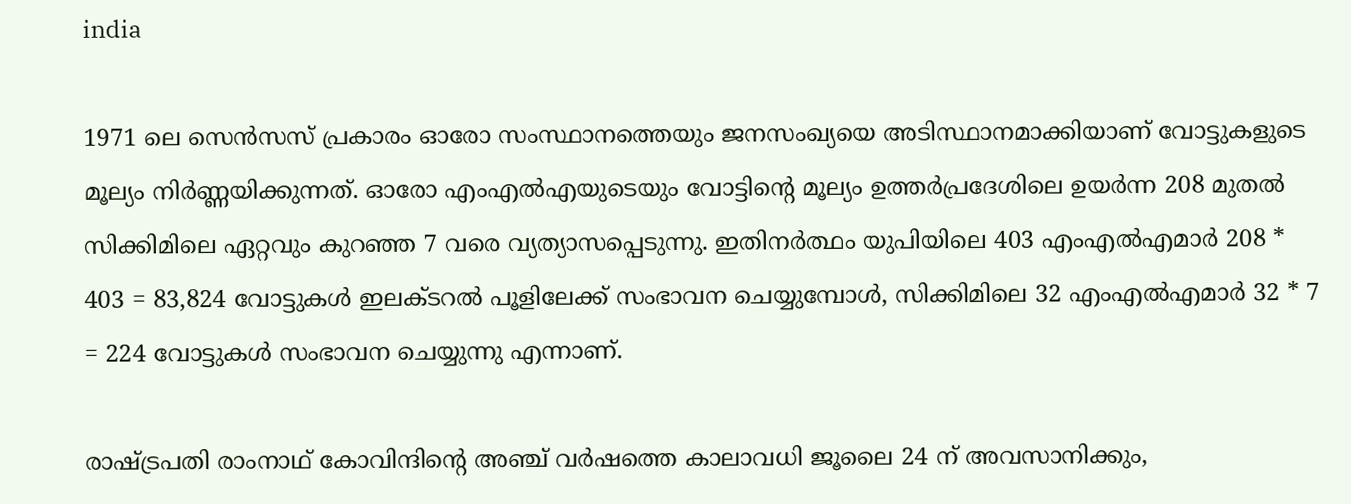india

1971 ലെ സെന്‍സസ് പ്രകാരം ഓരോ സംസ്ഥാനത്തെയും ജനസംഖ്യയെ അടിസ്ഥാനമാക്കിയാണ് വോട്ടുകളുടെ മൂല്യം നിര്‍ണ്ണയിക്കുന്നത്. ഓരോ എംഎല്‍എയുടെയും വോട്ടിന്റെ മൂല്യം ഉത്തര്‍പ്രദേശിലെ ഉയര്‍ന്ന 208 മുതല്‍ സിക്കിമിലെ ഏറ്റവും കുറഞ്ഞ 7 വരെ വ്യത്യാസപ്പെടുന്നു. ഇതിനര്‍ത്ഥം യുപിയിലെ 403 എംഎല്‍എമാര്‍ 208 * 403 = 83,824 വോട്ടുകള്‍ ഇലക്ടറല്‍ പൂളിലേക്ക് സംഭാവന ചെയ്യുമ്പോള്‍, സിക്കിമിലെ 32 എംഎല്‍എമാര്‍ 32 * 7 = 224 വോട്ടുകള്‍ സംഭാവന ചെയ്യുന്നു എന്നാണ്.

രാഷ്ട്രപതി രാംനാഥ് കോവിന്ദിന്റെ അഞ്ച് വര്‍ഷത്തെ കാലാവധി ജൂലൈ 24 ന് അവസാനിക്കും,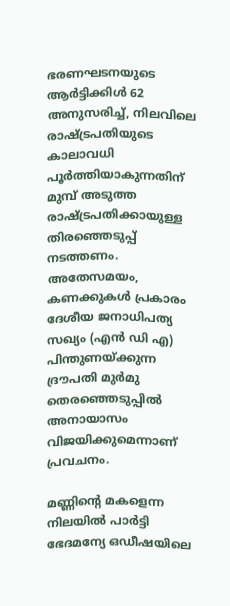ഭരണഘടനയുടെ ആര്‍ട്ടിക്കിള്‍ 62 അനുസരിച്ച്, നിലവിലെ രാഷ്ട്രപതിയുടെ കാലാവധി പൂര്‍ത്തിയാകുന്നതിന് മുമ്പ് അടുത്ത രാഷ്ട്രപതിക്കായുള്ള തിരഞ്ഞെടുപ്പ് നടത്തണം. അതേസമയം, കണക്കുകള്‍ പ്രകാരം ദേശീയ ജനാധിപത്യ സഖ്യം (എന്‍ ഡി എ) പിന്തുണയ്ക്കുന്ന ദ്രൗപതി മുര്‍മു തെരഞ്ഞെടുപ്പില്‍ അനായാസം വിജയിക്കുമെന്നാണ് പ്രവചനം.

മണ്ണിന്റെ മകളെന്ന നിലയില്‍ പാര്‍ട്ടി ഭേദമന്യേ ഒഡീഷയിലെ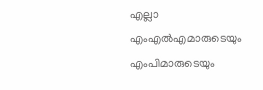എല്ലാ എംഎല്‍എമാരുടെയും എംപിമാരുടെയും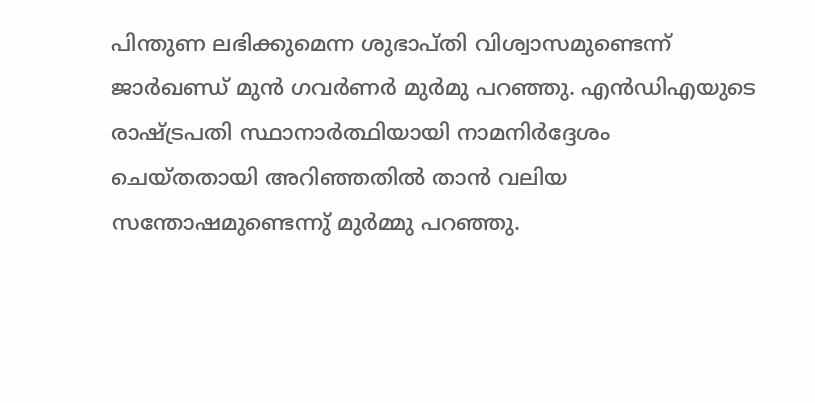പിന്തുണ ലഭിക്കുമെന്ന ശുഭാപ്തി വിശ്വാസമുണ്ടെന്ന് ജാര്‍ഖണ്ഡ് മുന്‍ ഗവര്‍ണര്‍ മുര്‍മു പറഞ്ഞു. എന്‍ഡിഎയുടെ രാഷ്ട്രപതി സ്ഥാനാര്‍ത്ഥിയായി നാമനിര്‍ദ്ദേശം ചെയ്തതായി അറിഞ്ഞതില്‍ താന്‍ വലിയ സന്തോഷമുണ്ടെന്നു് മുര്‍മ്മു പറഞ്ഞു.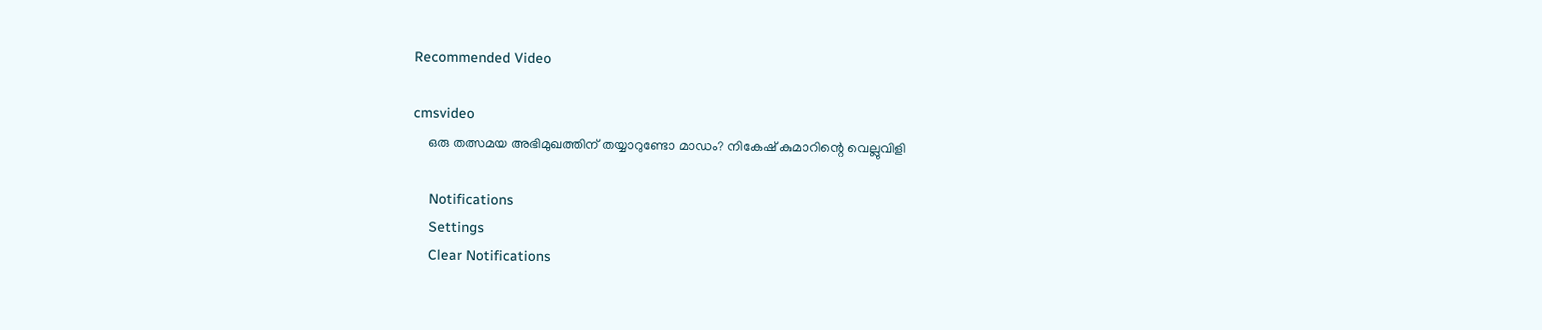Recommended Video

cmsvideo
    ഒരു തത്സമയ അഭിമുഖത്തിന് തയ്യാറുണ്ടോ മാഡം? നികേഷ് കുമാറിന്റെ വെല്ലുവിളി

    Notifications
    Settings
    Clear Notifications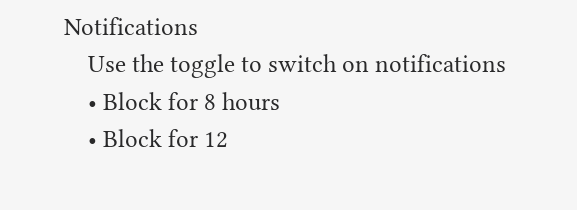Notifications
    Use the toggle to switch on notifications
    • Block for 8 hours
    • Block for 12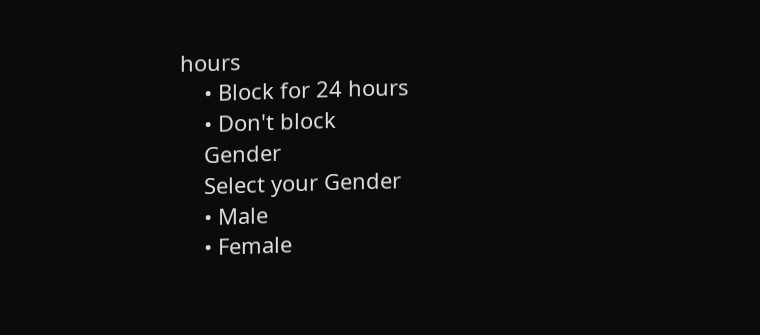hours
    • Block for 24 hours
    • Don't block
    Gender
    Select your Gender
    • Male
    • Female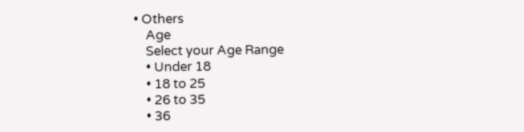• Others
    Age
    Select your Age Range
    • Under 18
    • 18 to 25
    • 26 to 35
    • 36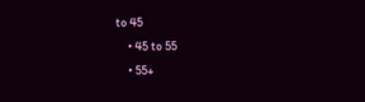to 45
    • 45 to 55
    • 55+